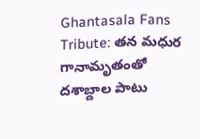Ghantasala Fans Tribute: తన మధుర గానామృతంతో దశాబ్దాల పాటు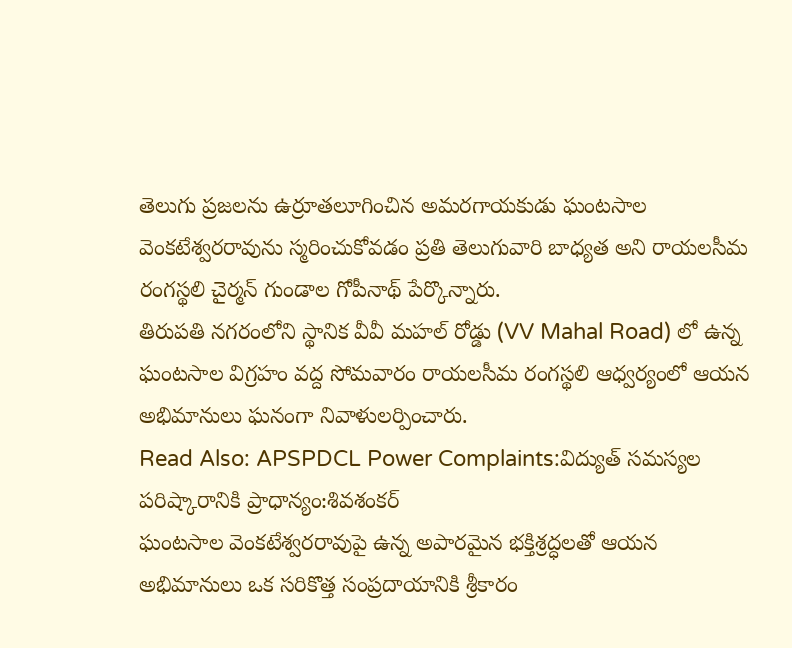తెలుగు ప్రజలను ఉర్రూతలూగించిన అమరగాయకుడు ఘంటసాల వెంకటేశ్వరరావును స్మరించుకోవడం ప్రతి తెలుగువారి బాధ్యత అని రాయలసీమ రంగస్థలి చైర్మన్ గుండాల గోపీనాథ్ పేర్కొన్నారు.
తిరుపతి నగరంలోని స్థానిక వీవీ మహల్ రోడ్డు (VV Mahal Road) లో ఉన్న ఘంటసాల విగ్రహం వద్ద సోమవారం రాయలసీమ రంగస్థలి ఆధ్వర్యంలో ఆయన అభిమానులు ఘనంగా నివాళులర్పించారు.
Read Also: APSPDCL Power Complaints:విద్యుత్ సమస్యల పరిష్కారానికి ప్రాధాన్యం:శివశంకర్
ఘంటసాల వెంకటేశ్వరరావుపై ఉన్న అపారమైన భక్తిశ్రద్ధలతో ఆయన అభిమానులు ఒక సరికొత్త సంప్రదాయానికి శ్రీకారం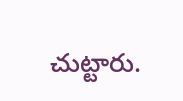చుట్టారు.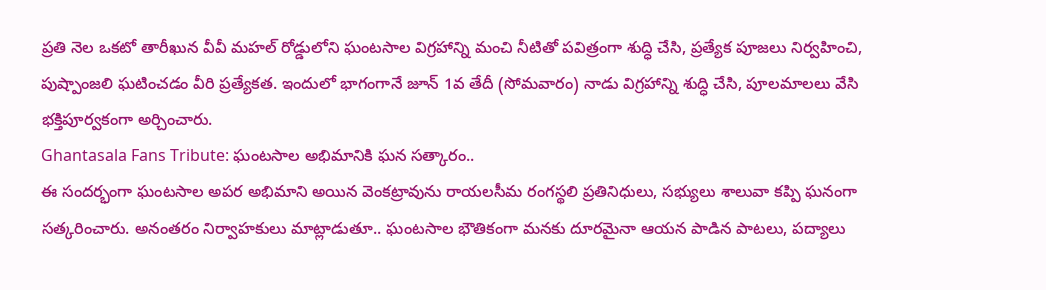ప్రతి నెల ఒకటో తారీఖున వీవీ మహల్ రోడ్డులోని ఘంటసాల విగ్రహాన్ని మంచి నీటితో పవిత్రంగా శుద్ధి చేసి, ప్రత్యేక పూజలు నిర్వహించి, పుష్పాంజలి ఘటించడం వీరి ప్రత్యేకత. ఇందులో భాగంగానే జూన్ 1వ తేదీ (సోమవారం) నాడు విగ్రహాన్ని శుద్ధి చేసి, పూలమాలలు వేసి భక్తిపూర్వకంగా అర్చించారు.
Ghantasala Fans Tribute: ఘంటసాల అభిమానికి ఘన సత్కారం..
ఈ సందర్భంగా ఘంటసాల అపర అభిమాని అయిన వెంకట్రావును రాయలసీమ రంగస్థలి ప్రతినిధులు, సభ్యులు శాలువా కప్పి ఘనంగా సత్కరించారు. అనంతరం నిర్వాహకులు మాట్లాడుతూ.. ఘంటసాల భౌతికంగా మనకు దూరమైనా ఆయన పాడిన పాటలు, పద్యాలు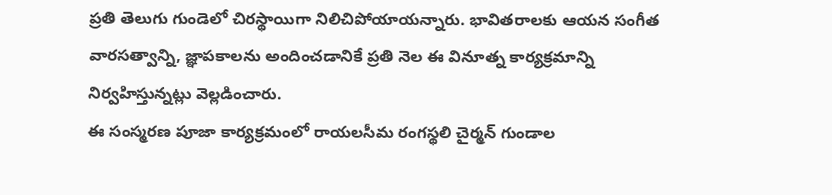ప్రతి తెలుగు గుండెలో చిరస్థాయిగా నిలిచిపోయాయన్నారు. భావితరాలకు ఆయన సంగీత వారసత్వాన్ని, జ్ఞాపకాలను అందించడానికే ప్రతి నెల ఈ వినూత్న కార్యక్రమాన్ని నిర్వహిస్తున్నట్లు వెల్లడించారు.
ఈ సంస్మరణ పూజా కార్యక్రమంలో రాయలసీమ రంగస్థలి చైర్మన్ గుండాల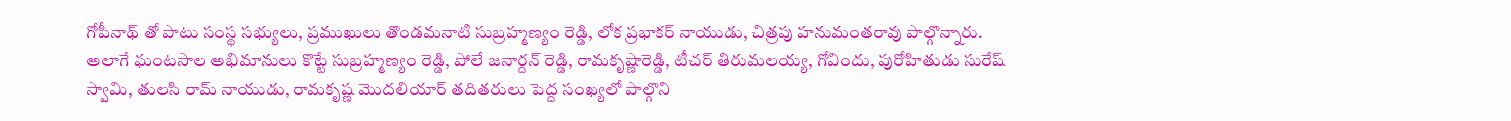గోపీనాథ్ తో పాటు సంస్థ సభ్యులు, ప్రముఖులు తొండమనాటి సుబ్రహ్మణ్యం రెడ్డి, లోక ప్రభాకర్ నాయుడు, చిత్రపు హనుమంతరావు పాల్గొన్నారు. అలాగే ఘంటసాల అభిమానులు కొట్టే సుబ్రహ్మణ్యం రెడ్డి, పోలే జనార్దన్ రెడ్డి, రామకృష్ణారెడ్డి, టీచర్ తిరుమలయ్య, గోవిందు, పురోహితుడు సురేష్ స్వామి, తులసి రామ్ నాయుడు, రామకృష్ణ మొదలియార్ తదితరులు పెద్ద సంఖ్యలో పాల్గొని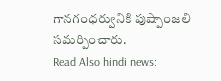గానగంధర్వునికి పుష్పాంజలి సమర్పించారు.
Read Also hindi news: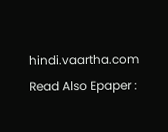hindi.vaartha.com
Read Also Epaper :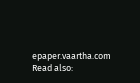epaper.vaartha.com
Read also: